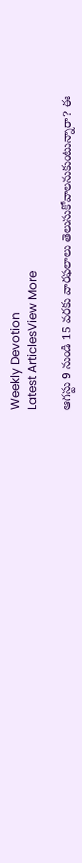Weekly Devotion
Latest ArticlesView More

ఆగస్టు 9 నుండి 15 వరకు వారఫలాలు తెలుసుకోవాలనుకుంటున్నారా? ఈ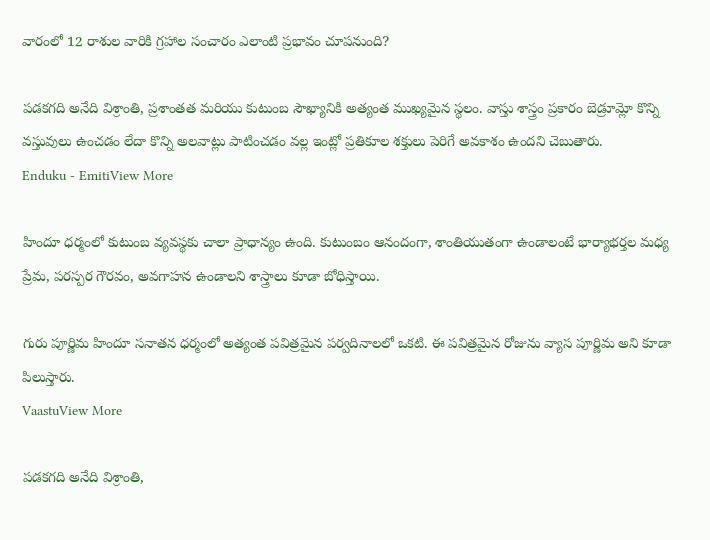వారంలో 12 రాశుల వారికి గ్రహాల సంచారం ఎలాంటి ప్రభావం చూపనుంది?

పడకగది అనేది విశ్రాంతి, ప్రశాంతత మరియు కుటుంబ సౌఖ్యానికి అత్యంత ముఖ్యమైన స్థలం. వాస్తు శాస్త్రం ప్రకారం బెడ్రూమ్లో కొన్ని వస్తువులు ఉంచడం లేదా కొన్ని అలవాట్లు పాటించడం వల్ల ఇంట్లో ప్రతికూల శక్తులు పెరిగే అవకాశం ఉందని చెబుతారు.
Enduku - EmitiView More

హిందూ ధర్మంలో కుటుంబ వ్యవస్థకు చాలా ప్రాధాన్యం ఉంది. కుటుంబం ఆనందంగా, శాంతియుతంగా ఉండాలంటే భార్యాభర్తల మధ్య ప్రేమ, పరస్పర గౌరవం, అవగాహన ఉండాలని శాస్త్రాలు కూడా బోధిస్తాయి.

గురు పూర్ణిమ హిందూ సనాతన ధర్మంలో అత్యంత పవిత్రమైన పర్వదినాలలో ఒకటి. ఈ పవిత్రమైన రోజును వ్యాస పూర్ణిమ అని కూడా పిలుస్తారు.
VaastuView More

పడకగది అనేది విశ్రాంతి,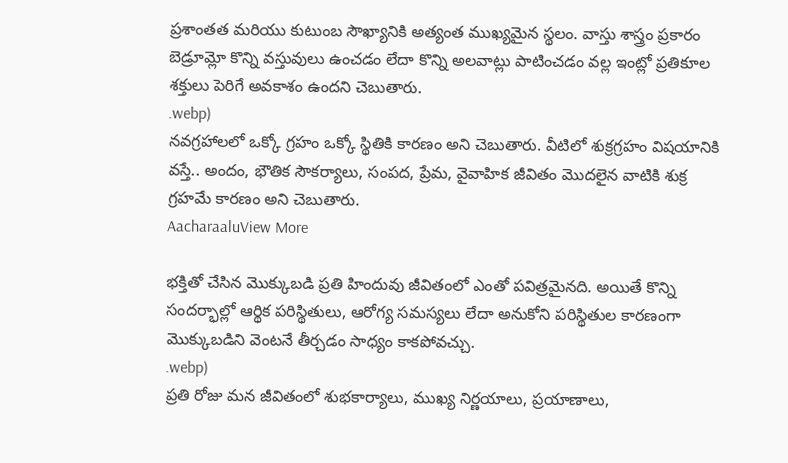ప్రశాంతత మరియు కుటుంబ సౌఖ్యానికి అత్యంత ముఖ్యమైన స్థలం. వాస్తు శాస్త్రం ప్రకారం బెడ్రూమ్లో కొన్ని వస్తువులు ఉంచడం లేదా కొన్ని అలవాట్లు పాటించడం వల్ల ఇంట్లో ప్రతికూల శక్తులు పెరిగే అవకాశం ఉందని చెబుతారు.
.webp)
నవగ్రహాలలో ఒక్కో గ్రహం ఒక్కో స్థితికి కారణం అని చెబుతారు. వీటిలో శుక్రగ్రహం విషయానికి వస్తే.. అందం, భౌతిక సౌకర్యాలు, సంపద, ప్రేమ, వైవాహిక జీవితం మొదలైన వాటికి శుక్ర గ్రహమే కారణం అని చెబుతారు.
AacharaaluView More

భక్తితో చేసిన మొక్కుబడి ప్రతి హిందువు జీవితంలో ఎంతో పవిత్రమైనది. అయితే కొన్ని సందర్భాల్లో ఆర్థిక పరిస్థితులు, ఆరోగ్య సమస్యలు లేదా అనుకోని పరిస్థితుల కారణంగా మొక్కుబడిని వెంటనే తీర్చడం సాధ్యం కాకపోవచ్చు.
.webp)
ప్రతి రోజు మన జీవితంలో శుభకార్యాలు, ముఖ్య నిర్ణయాలు, ప్రయాణాలు,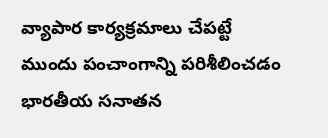వ్యాపార కార్యక్రమాలు చేపట్టే ముందు పంచాంగాన్ని పరిశీలించడం భారతీయ సనాతన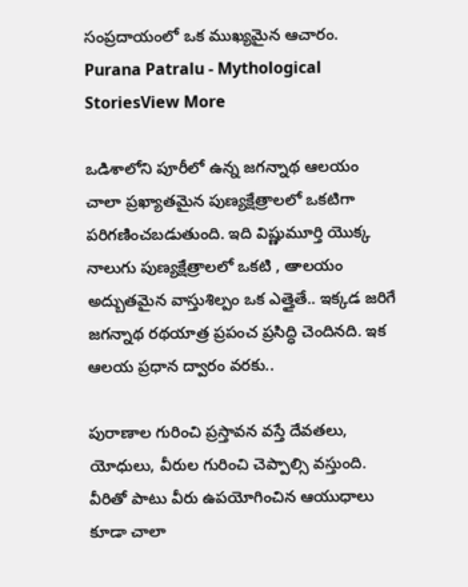సంప్రదాయంలో ఒక ముఖ్యమైన ఆచారం.
Purana Patralu - Mythological StoriesView More

ఒడిశాలోని పూరీలో ఉన్న జగన్నాథ ఆలయం చాలా ప్రఖ్యాతమైన పుణ్యక్షేత్రాలలో ఒకటిగా పరిగణించబడుతుంది. ఇది విష్ణుమూర్తి యొక్క నాలుగు పుణ్యక్షేత్రాలలో ఒకటి , ఆాలయం అద్బుతమైన వాస్తుశిల్పం ఒక ఎత్తైతే.. ఇక్కడ జరిగే జగన్నాథ రథయాత్ర ప్రపంచ ప్రసిద్ధి చెందినది. ఇక ఆలయ ప్రధాన ద్వారం వరకు..

పురాణాల గురించి ప్రస్తావన వస్తే దేవతలు, యోధులు, వీరుల గురించి చెప్పాల్సి వస్తుంది. వీరితో పాటు వీరు ఉపయోగించిన ఆయుధాలు కూడా చాలా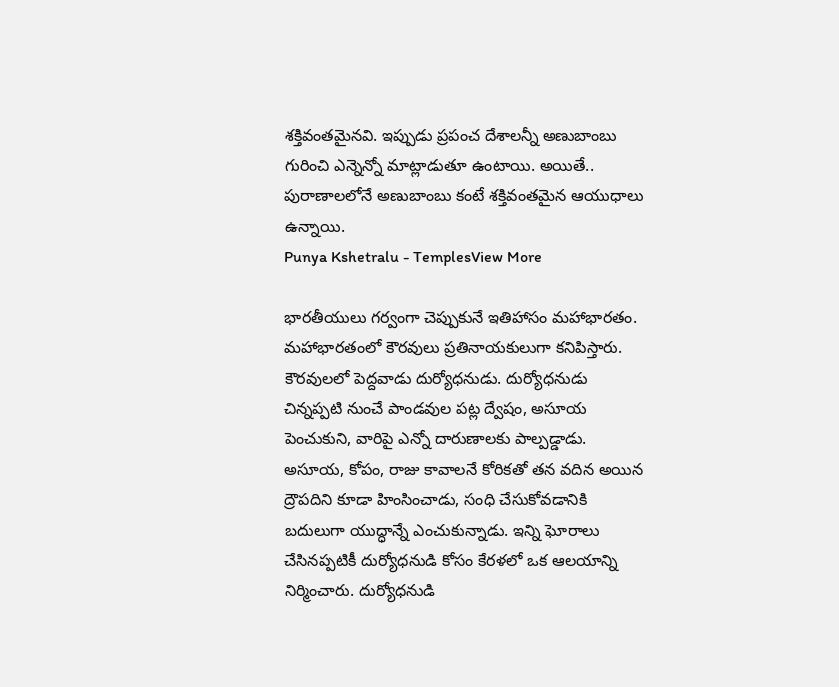శక్తివంతమైనవి. ఇప్పుడు ప్రపంచ దేశాలన్నీ అణుబాంబు గురించి ఎన్నెన్నో మాట్లాడుతూ ఉంటాయి. అయితే.. పురాణాలలోనే అణుబాంబు కంటే శక్తివంతమైన ఆయుధాలు ఉన్నాయి.
Punya Kshetralu - TemplesView More

భారతీయులు గర్వంగా చెప్పుకునే ఇతిహాసం మహాభారతం. మహాభారతంలో కౌరవులు ప్రతినాయకులుగా కనిపిస్తారు. కౌరవులలో పెద్దవాడు దుర్యోధనుడు. దుర్యోధనుడు చిన్నప్పటి నుంచే పాండవుల పట్ల ద్వేషం, అసూయ పెంచుకుని, వారిపై ఎన్నో దారుణాలకు పాల్పడ్డాడు. అసూయ, కోపం, రాజు కావాలనే కోరికతో తన వదిన అయిన ద్రౌపదిని కూడా హింసించాడు, సంధి చేసుకోవడానికి బదులుగా యుద్ధాన్నే ఎంచుకున్నాడు. ఇన్ని ఘోరాలు చేసినప్పటికీ దుర్యోధనుడి కోసం కేరళలో ఒక ఆలయాన్ని నిర్మించారు. దుర్యోధనుడి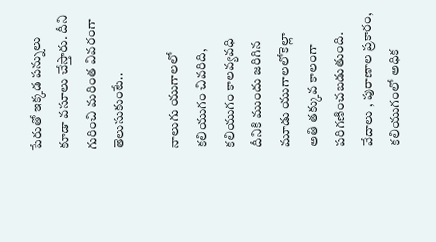పేరుతో ఇక్కడ పన్నులు కూడా వసూలు చేస్తారు. దీని గురించి మరింత వివరంగా తెలుసుకుంటే..

నాలుగు యుగాలలో కలియుగం చివరిది, కలియుగం కాలవ్యవధి దీనికి ముందు జరిగిన మూడు యుగాలలోకెల్లా అతి తక్కువ కాలంగా పరిగణించబడుతుంది. వేదాలు , పురాణాల ప్రకారం, కలియుగంలో అధిక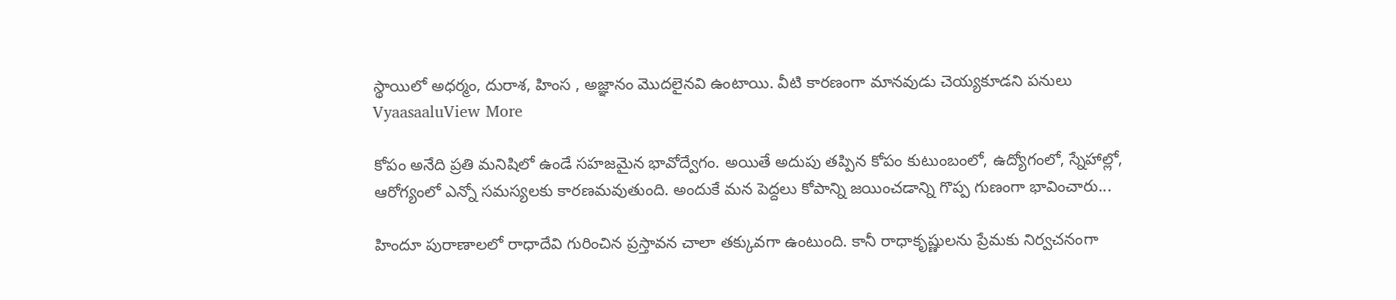స్థాయిలో అధర్మం, దురాశ, హింస , అజ్ఞానం మొదలైనవి ఉంటాయి. వీటి కారణంగా మానవుడు చెయ్యకూడని పనులు
VyaasaaluView More

కోపం అనేది ప్రతి మనిషిలో ఉండే సహజమైన భావోద్వేగం. అయితే అదుపు తప్పిన కోపం కుటుంబంలో, ఉద్యోగంలో, స్నేహాల్లో, ఆరోగ్యంలో ఎన్నో సమస్యలకు కారణమవుతుంది. అందుకే మన పెద్దలు కోపాన్ని జయించడాన్ని గొప్ప గుణంగా భావించారు...

హిందూ పురాణాలలో రాధాదేవి గురించిన ప్రస్తావన చాలా తక్కువగా ఉంటుంది. కానీ రాధాకృష్ణులను ప్రేమకు నిర్వచనంగా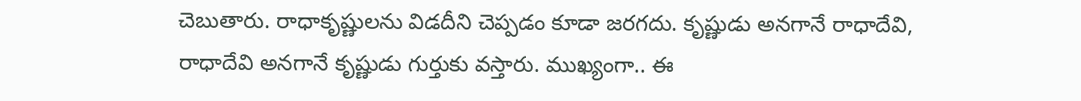చెబుతారు. రాధాకృష్ణులను విడదీని చెప్పడం కూడా జరగదు. కృష్ణుడు అనగానే రాధాదేవి, రాధాదేవి అనగానే కృష్ణుడు గుర్తుకు వస్తారు. ముఖ్యంగా.. ఈ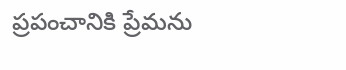ప్రపంచానికి ప్రేమను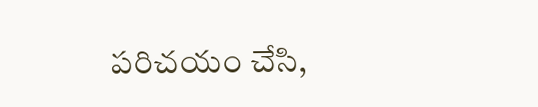పరిచయం చేసి,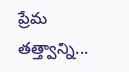ప్రేమ తత్త్వాన్ని...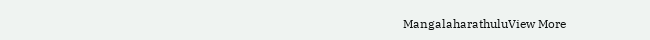MangalaharathuluView More